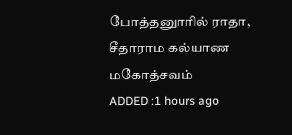போத்தனுாரில் ராதா, சீதாராம கல்யாண மகோத்சவம்
ADDED :1 hours ago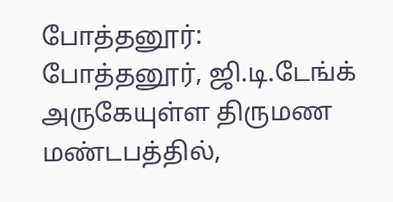போத்தனூர்: போத்தனூர், ஜி.டி.டேங்க் அருகேயுள்ள திருமண மண்டபத்தில்,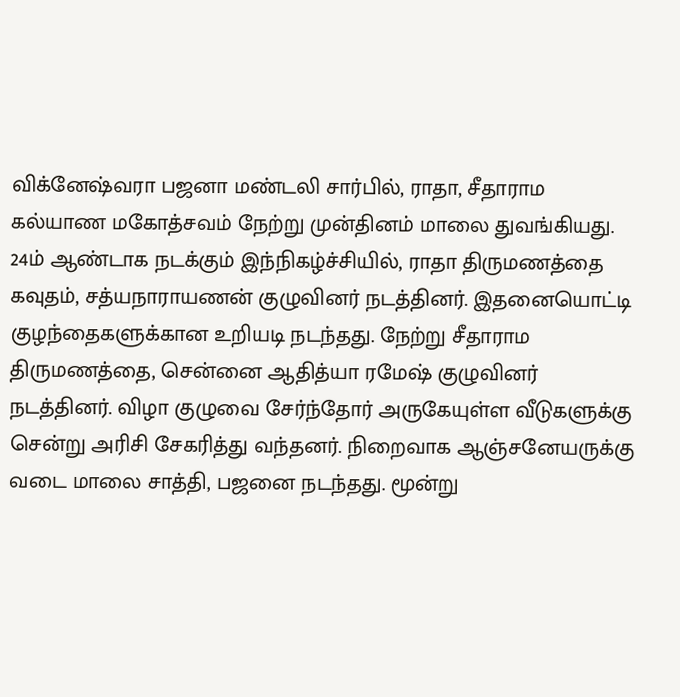விக்னேஷ்வரா பஜனா மண்டலி சார்பில், ராதா, சீதாராம கல்யாண மகோத்சவம் நேற்று முன்தினம் மாலை துவங்கியது. 24ம் ஆண்டாக நடக்கும் இந்நிகழ்ச்சியில், ராதா திருமணத்தை கவுதம், சத்யநாராயணன் குழுவினர் நடத்தினர். இதனையொட்டி குழந்தைகளுக்கான உறியடி நடந்தது. நேற்று சீதாராம திருமணத்தை, சென்னை ஆதித்யா ரமேஷ் குழுவினர் நடத்தினர். விழா குழுவை சேர்ந்தோர் அருகேயுள்ள வீடுகளுக்கு சென்று அரிசி சேகரித்து வந்தனர். நிறைவாக ஆஞ்சனேயருக்கு வடை மாலை சாத்தி, பஜனை நடந்தது. மூன்று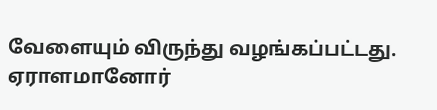வேளையும் விருந்து வழங்கப்பட்டது. ஏராளமானோர்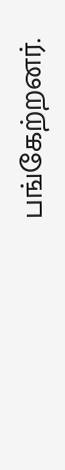பங்கேற்றனர்.